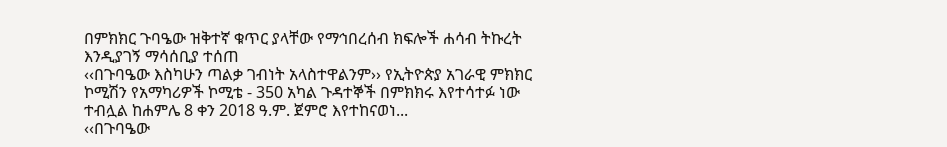በምክክር ጉባዔው ዝቅተኛ ቁጥር ያላቸው የማኅበረሰብ ክፍሎች ሐሳብ ትኩረት እንዲያገኝ ማሳሰቢያ ተሰጠ
‹‹በጉባዔው እስካሁን ጣልቃ ገብነት አላስተዋልንም›› የኢትዮጵያ አገራዊ ምክክር ኮሚሽን የአማካሪዎች ኮሚቴ - 350 አካል ጉዳተኞች በምክክሩ እየተሳተፉ ነው ተብሏል ከሐምሌ 8 ቀን 2018 ዓ.ም. ጀምሮ እየተከናወነ...
‹‹በጉባዔው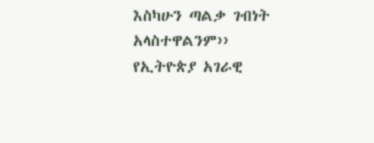እስካሁን ጣልቃ ገብነት አላስተዋልንም›› የኢትዮጵያ አገራዊ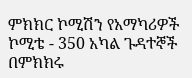ምክክር ኮሚሽን የአማካሪዎች ኮሚቴ - 350 አካል ጉዳተኞች በምክክሩ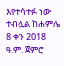እየተሳተፉ ነው ተብሏል ከሐምሌ 8 ቀን 2018 ዓ.ም. ጀምሮ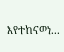እየተከናወነ...